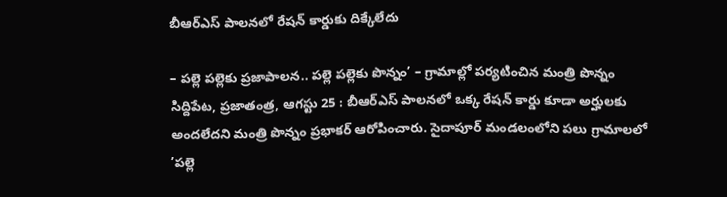బీఆర్ఎస్ పాలనలో రేషన్ కార్డుకు దిక్కేలేదు

– పల్లె పల్లెకు ప్రజాపాలన.. పల్లె పల్లెకు పొన్నం’ – గ్రామాల్లో పర్యటించిన మంత్రి పొన్నం సిద్దిపేట, ప్రజాతంత్ర, ఆగస్టు 25 : బీఆర్ఎస్ పాలనలో ఒక్క రేషన్ కార్డు కూడా అర్హులకు అందలేదని మంత్రి పొన్నం ప్రభాకర్ ఆరోపించారు. సైదాపూర్ మండలంలోని పలు గ్రామాలలో ’పల్లె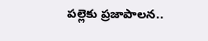పల్లెకు ప్రజాపాలన..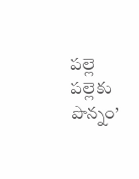పల్లె పల్లెకు పొన్నం’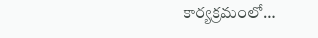కార్యక్రమంలో…